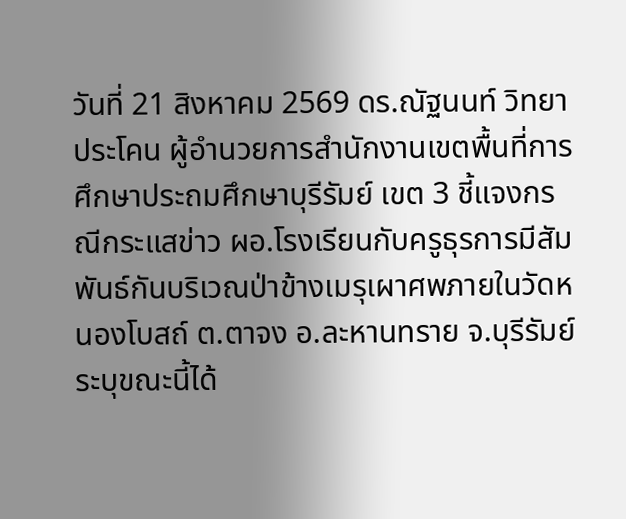วันที่ 21 สิงหาคม 2569 ดร.ณัฐนนท์ วิทยาประโคน ผู้อำนวยการสำนักงานเขตพื้นที่การศึกษาประถมศึกษาบุรีรัมย์ เขต 3 ชี้แจงกรณีกระแสข่าว ผอ.โรงเรียนกับครูธุรการมีสัมพันธ์กันบริเวณป่าข้างเมรุเผาศพภายในวัดหนองโบสถ์ ต.ตาจง อ.ละหานทราย จ.บุรีรัมย์ ระบุขณะนี้ได้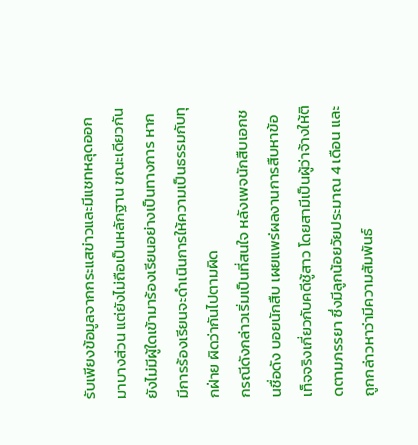รับเพียงข้อมูลจากกระแสข่าวและมีแชทหลุดออกมาบางส่วน แต่ยังไม่ถือเป็นหลักฐาน ขณะเดียวกันยังไม่มีผู้ใดเข้ามาร้องเรียนอย่างเป็นทางการ หากมีการร้องเรียนจะดำเนินการให้ความเป็นธรรมกับทุกฝ่าย ผิดว่ากันไปตามผิด
กรณีดังกล่าวเริ่มเป็นที่สนใจ หลังเพจนักสืบเอกชนชื่อดัง บอยนักสืบ เผยแพร่ผลงานการสืบหาข้อเท็จจริงเกี่ยวกับคดีชู้สาว โดยสามีเป็นผู้ว่าจ้างให้ติดตามภรรยา ซึ่งมีลูกน้อยวัยประมาณ 4 เดือน และถูกกล่าวหาว่ามีความสัมพันธ์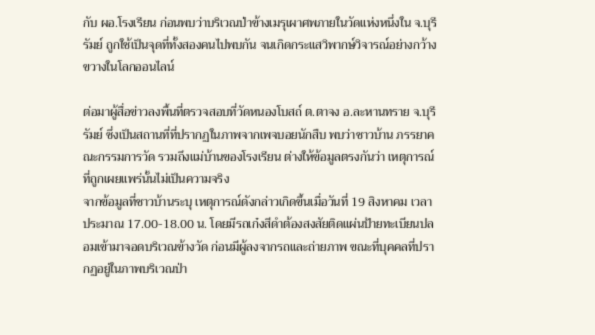กับ ผอ.โรงเรียน ก่อนพบว่าบริเวณป่าข้างเมรุเผาศพภายในวัดแห่งหนึ่งใน จ.บุรีรัมย์ ถูกใช้เป็นจุดที่ทั้งสองคนไปพบกัน จนเกิดกระแสวิพากษ์วิจารณ์อย่างกว้างขวางในโลกออนไลน์

ต่อมาผู้สื่อข่าวลงพื้นที่ตรวจสอบที่วัดหนองโบสถ์ ต.ตาจง อ.ละหานทราย จ.บุรีรัมย์ ซึ่งเป็นสถานที่ที่ปรากฏในภาพจากเพจบอยนักสืบ พบว่าชาวบ้าน ภรรยาคณะกรรมการวัด รวมถึงแม่บ้านของโรงเรียน ต่างให้ข้อมูลตรงกันว่า เหตุการณ์ที่ถูกเผยแพร่นั้นไม่เป็นความจริง
จากข้อมูลที่ชาวบ้านระบุ เหตุการณ์ดังกล่าวเกิดขึ้นเมื่อวันที่ 19 สิงหาคม เวลาประมาณ 17.00-18.00 น. โดยมีรถเก๋งสีดำต้องสงสัยติดแผ่นป้ายทะเบียนปลอมเข้ามาจอดบริเวณข้างวัด ก่อนมีผู้ลงจากรถและถ่ายภาพ ขณะที่บุคคลที่ปรากฏอยู่ในภาพบริเวณป่า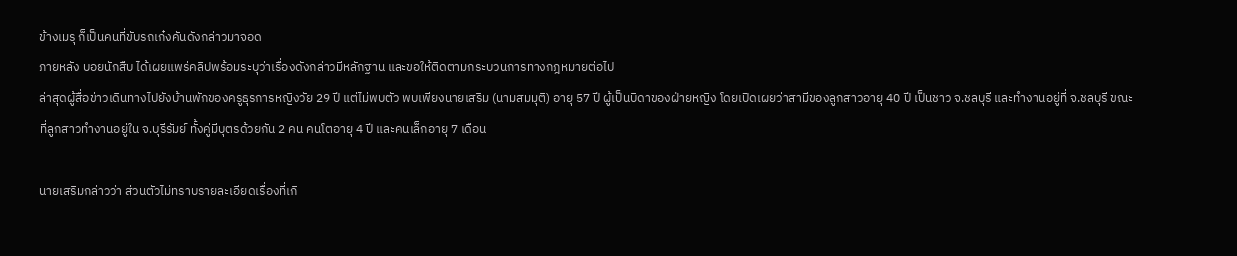ข้างเมรุ ก็เป็นคนที่ขับรถเก๋งคันดังกล่าวมาจอด
ภายหลัง บอยนักสืบ ได้เผยแพร่คลิปพร้อมระบุว่าเรื่องดังกล่าวมีหลักฐาน และขอให้ติดตามกระบวนการทางกฎหมายต่อไป
ล่าสุดผู้สื่อข่าวเดินทางไปยังบ้านพักของครูธุรการหญิงวัย 29 ปี แต่ไม่พบตัว พบเพียงนายเสริม (นามสมมุติ) อายุ 57 ปี ผู้เป็นบิดาของฝ่ายหญิง โดยเปิดเผยว่าสามีของลูกสาวอายุ 40 ปี เป็นชาว จ.ชลบุรี และทำงานอยู่ที่ จ.ชลบุรี ขณะที่ลูกสาวทำงานอยู่ใน จ.บุรีรัมย์ ทั้งคู่มีบุตรด้วยกัน 2 คน คนโตอายุ 4 ปี และคนเล็กอายุ 7 เดือน

นายเสริมกล่าวว่า ส่วนตัวไม่ทราบรายละเอียดเรื่องที่เกิ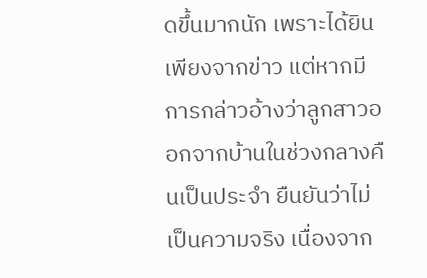ดขึ้นมากนัก เพราะได้ยินเพียงจากข่าว แต่หากมีการกล่าวอ้างว่าลูกสาวออกจากบ้านในช่วงกลางคืนเป็นประจำ ยืนยันว่าไม่เป็นความจริง เนื่องจาก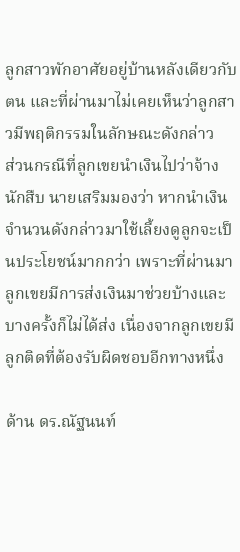ลูกสาวพักอาศัยอยู่บ้านหลังเดียวกับตน และที่ผ่านมาไม่เคยเห็นว่าลูกสาวมีพฤติกรรมในลักษณะดังกล่าว
ส่วนกรณีที่ลูกเขยนำเงินไปว่าจ้างนักสืบ นายเสริมมองว่า หากนำเงินจำนวนดังกล่าวมาใช้เลี้ยงดูลูกจะเป็นประโยชน์มากกว่า เพราะที่ผ่านมา ลูกเขยมีการส่งเงินมาช่วยบ้างและบางครั้งก็ไม่ได้ส่ง เนื่องจากลูกเขยมีลูกติดที่ต้องรับผิดชอบอีกทางหนึ่ง

ด้าน ดร.ณัฐนนท์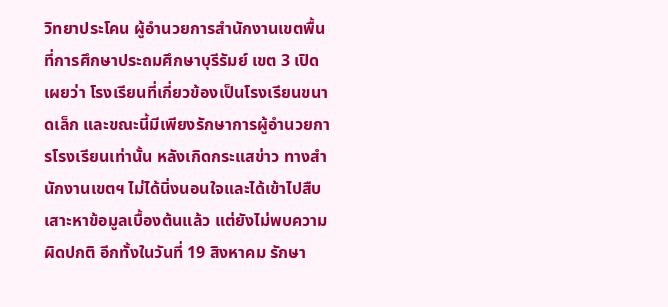วิทยาประโคน ผู้อำนวยการสำนักงานเขตพื้นที่การศึกษาประถมศึกษาบุรีรัมย์ เขต 3 เปิดเผยว่า โรงเรียนที่เกี่ยวข้องเป็นโรงเรียนขนาดเล็ก และขณะนี้มีเพียงรักษาการผู้อำนวยการโรงเรียนเท่านั้น หลังเกิดกระแสข่าว ทางสำนักงานเขตฯ ไม่ได้นิ่งนอนใจและได้เข้าไปสืบเสาะหาข้อมูลเบื้องต้นแล้ว แต่ยังไม่พบความผิดปกติ อีกทั้งในวันที่ 19 สิงหาคม รักษา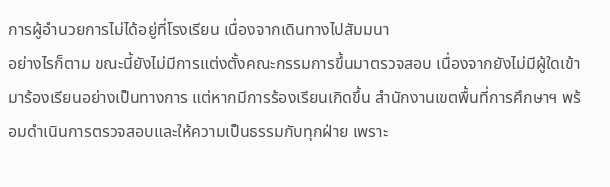การผู้อำนวยการไม่ได้อยู่ที่โรงเรียน เนื่องจากเดินทางไปสัมมนา
อย่างไรก็ตาม ขณะนี้ยังไม่มีการแต่งตั้งคณะกรรมการขึ้นมาตรวจสอบ เนื่องจากยังไม่มีผู้ใดเข้ามาร้องเรียนอย่างเป็นทางการ แต่หากมีการร้องเรียนเกิดขึ้น สำนักงานเขตพื้นที่การศึกษาฯ พร้อมดำเนินการตรวจสอบและให้ความเป็นธรรมกับทุกฝ่าย เพราะ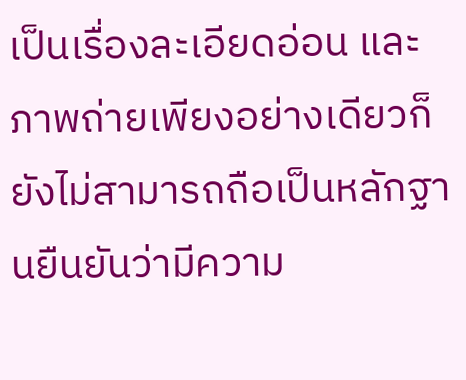เป็นเรื่องละเอียดอ่อน และภาพถ่ายเพียงอย่างเดียวก็ยังไม่สามารถถือเป็นหลักฐานยืนยันว่ามีความ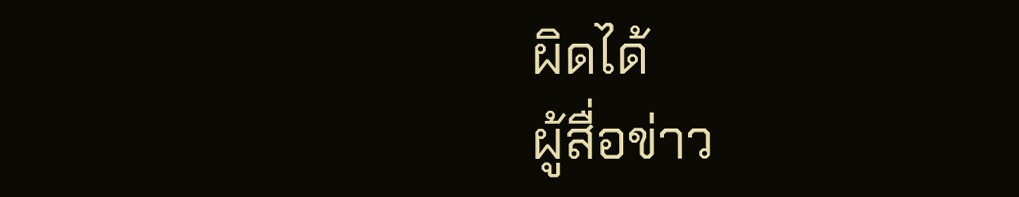ผิดได้
ผู้สื่อข่าว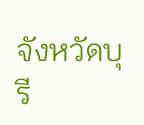จังหวัดบุรี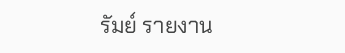รัมย์ รายงาน